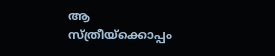ആ സ്ത്രീയ്‌ക്കൊപ്പം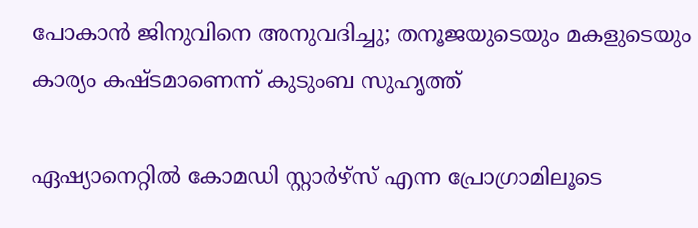പോകാന്‍ ജിനുവിനെ അനുവദിച്ചു; തനൂജയുടെയും മകളുടെയും കാര്യം കഷ്ടമാണെന്ന് കുടുംബ സുഹൃത്ത്

ഏഷ്യാനെറ്റില്‍ കോമഡി സ്റ്റാര്‍ഴ്‌സ് എന്ന പ്രോഗ്രാമിലൂടെ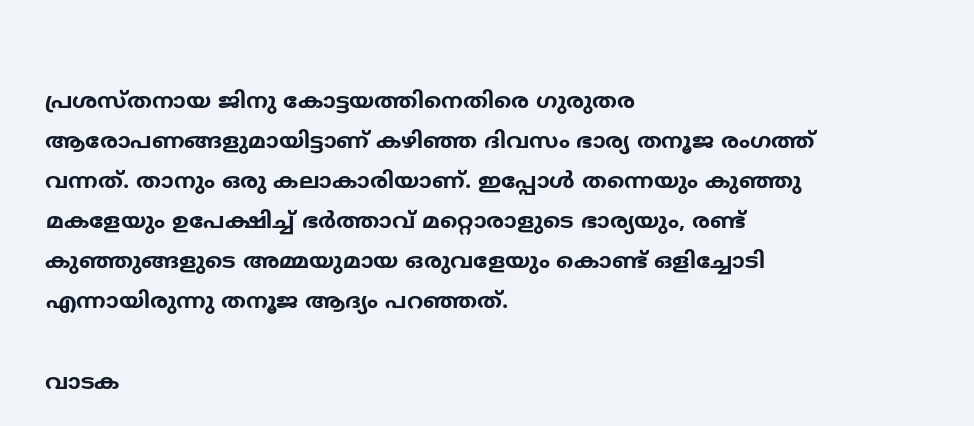പ്രശസ്തനായ ജിനു കോട്ടയത്തിനെതിരെ ഗുരുതര ആരോപണങ്ങളുമായിട്ടാണ് കഴിഞ്ഞ ദിവസം ഭാര്യ തനൂജ രംഗത്ത് വന്നത്. താനും ഒരു കലാകാരിയാണ്. ഇപ്പോള്‍ തന്നെയും കുഞ്ഞു മകളേയും ഉപേക്ഷിച്ച് ഭര്‍ത്താവ് മറ്റൊരാളുടെ ഭാര്യയും, രണ്ട് കുഞ്ഞുങ്ങളുടെ അമ്മയുമായ ഒരുവളേയും കൊണ്ട് ഒളിച്ചോടി എന്നായിരുന്നു തനൂജ ആദ്യം പറഞ്ഞത്.

വാടക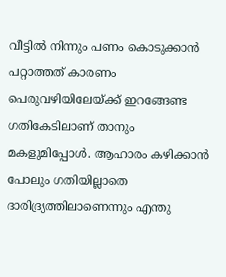വീട്ടില്‍ നിന്നും പണം കൊടുക്കാന്‍ പറ്റാത്തത് കാരണം പെരുവഴിയിലേയ്ക്ക് ഇറങ്ങേണ്ട ഗതികേടിലാണ് താനും മകളുമിപ്പോള്‍. ആഹാരം കഴിക്കാന്‍ പോലും ഗതിയില്ലാതെ ദാരിദ്ര്യത്തിലാണെന്നും എന്തു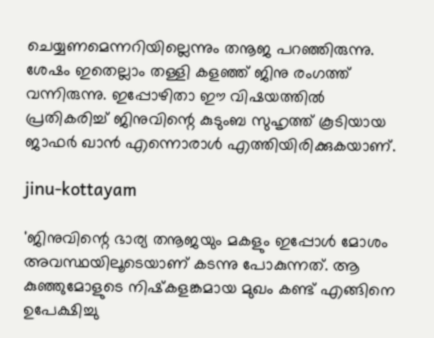ചെയ്യണമെന്നറിയില്ലെന്നും തനൂജ പറഞ്ഞിരുന്നു. ശേഷം ഇതെല്ലാം തള്ളി കളഞ്ഞ് ജിനു രംഗത്ത് വന്നിരുന്നു. ഇപ്പോഴിതാ ഈ വിഷയത്തില്‍ പ്രതികരിച്ച് ജിനുവിന്റെ കുടുംബ സുഹൃത്ത് കൂടിയായ ജാഫര്‍ ഖാന്‍ എന്നൊരാള്‍ എത്തിയിരിക്കുകയാണ്.

jinu-kottayam

'ജിനുവിന്റെ ഭാര്യ തനൂജയും മകളും ഇപ്പോള്‍ മോശം അവസ്ഥയിലൂടെയാണ് കടന്നു പോകുന്നത്. ആ കുഞ്ഞുമോളുടെ നിഷ്‌കളങ്കമായ മുഖം കണ്ട് എങ്ങിനെ ഉപേക്ഷിച്ചു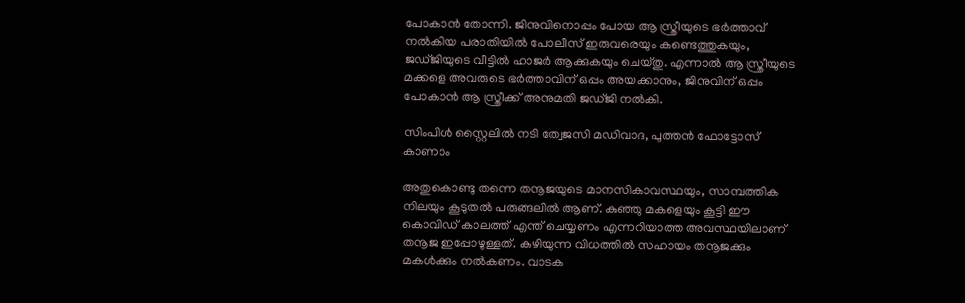പോകാന്‍ തോന്നി. ജിനുവിനൊപ്പം പോയ ആ സ്ത്രീയുടെ ഭര്‍ത്താവ് നല്‍കിയ പരാതിയില്‍ പോലീസ് ഇരുവരെയും കണ്ടെത്തുകയും, ജഡ്ജിയുടെ വീട്ടില്‍ ഹാജര്‍ ആക്കുകയും ചെയ്തു. എന്നാല്‍ ആ സ്ത്രീയുടെ മക്കളെ അവരുടെ ഭര്‍ത്താവിന് ഒപ്പം അയക്കാനും, ജിനുവിന് ഒപ്പം പോകാന്‍ ആ സ്ത്രീക്ക് അനുമതി ജഡ്ജി നല്‍കി.

സിംപിൾ സ്റ്റൈലിൽ നടി ത്വേജസി മഡിവാദ, പുത്തൻ ഫോട്ടോസ് കാണാം

അതുകൊണ്ടു തന്നെ തനൂജയുടെ മാനസികാവസ്ഥയും, സാമ്പത്തിക നിലയും കൂടുതല്‍ പരുങ്ങലില്‍ ആണ്. കുഞ്ഞു മകളെയും കൂട്ടി ഈ കൊവിഡ് കാലത്ത് എന്ത് ചെയ്യണം എന്നറിയാത്ത അവസ്ഥയിലാണ് തനൂജ ഇപ്പോഴുള്ളത്. കഴിയുന്ന വിധത്തില്‍ സഹായം തനൂജക്കും മകള്‍ക്കും നല്‍കണം. വാടക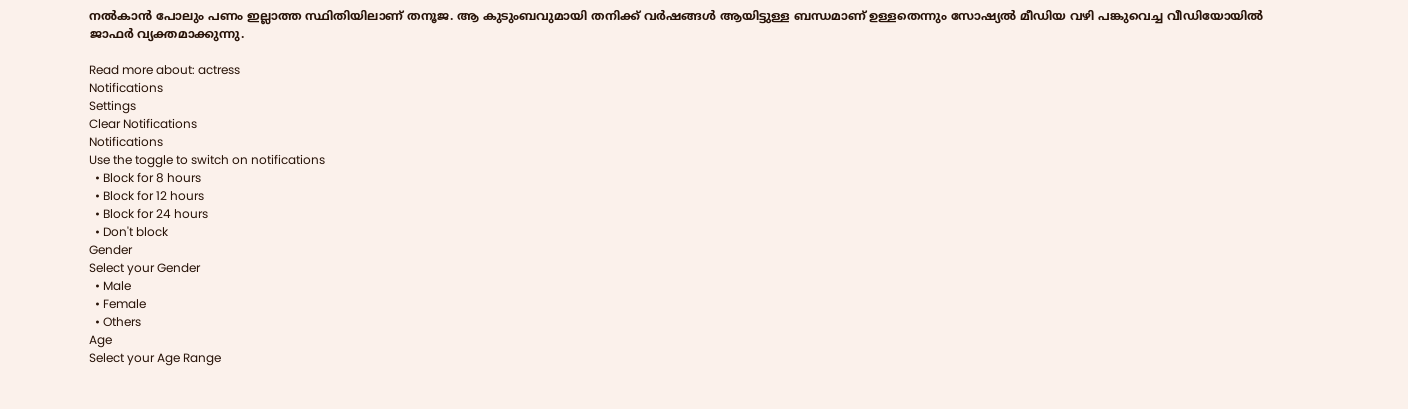നല്‍കാന്‍ പോലും പണം ഇല്ലാത്ത സ്ഥിതിയിലാണ് തനൂജ. ആ കുടുംബവുമായി തനിക്ക് വര്‍ഷങ്ങള്‍ ആയിട്ടുള്ള ബന്ധമാണ് ഉള്ളതെന്നും സോഷ്യല്‍ മീഡിയ വഴി പങ്കുവെച്ച വീഡിയോയില്‍ ജാഫര്‍ വ്യക്തമാക്കുന്നു.

Read more about: actress
Notifications
Settings
Clear Notifications
Notifications
Use the toggle to switch on notifications
  • Block for 8 hours
  • Block for 12 hours
  • Block for 24 hours
  • Don't block
Gender
Select your Gender
  • Male
  • Female
  • Others
Age
Select your Age Range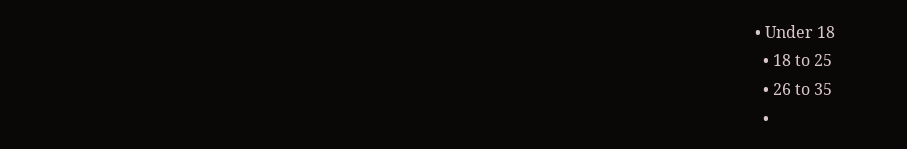• Under 18
  • 18 to 25
  • 26 to 35
  •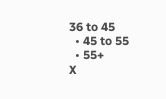36 to 45
  • 45 to 55
  • 55+
X